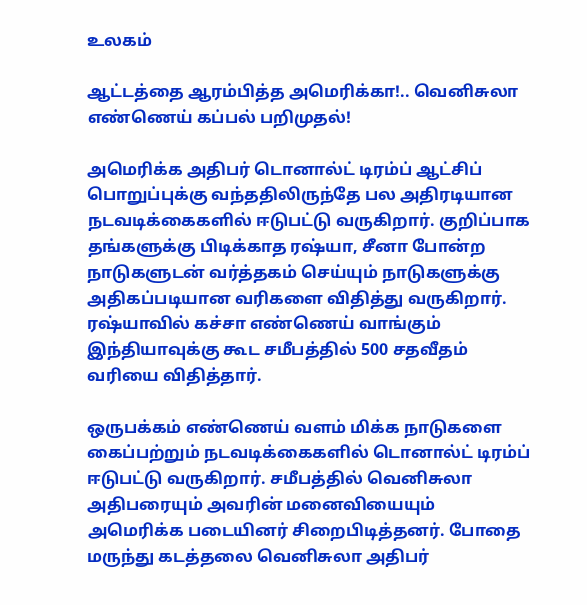உலகம்

ஆட்டத்தை ஆரம்பித்த அமெரிக்கா!.. வெனிசுலா எண்ணெய் கப்பல் பறிமுதல்!

அமெரிக்க அதிபர் டொனால்ட் டிரம்ப் ஆட்சிப் பொறுப்புக்கு வந்ததிலிருந்தே பல அதிரடியான நடவடிக்கைகளில் ஈடுபட்டு வருகிறார். குறிப்பாக தங்களுக்கு பிடிக்காத ரஷ்யா, சீனா போன்ற நாடுகளுடன் வர்த்தகம் செய்யும் நாடுகளுக்கு அதிகப்படியான வரிகளை விதித்து வருகிறார். ரஷ்யாவில் கச்சா எண்ணெய் வாங்கும் இந்தியாவுக்கு கூட சமீபத்தில் 500 சதவீதம் வரியை விதித்தார்.

ஒருபக்கம் எண்ணெய் வளம் மிக்க நாடுகளை கைப்பற்றும் நடவடிக்கைகளில் டொனால்ட் டிரம்ப் ஈடுபட்டு வருகிறார். சமீபத்தில் வெனிசுலா அதிபரையும் அவரின் மனைவியையும் அமெரிக்க படையினர் சிறைபிடித்தனர். போதை மருந்து கடத்தலை வெனிசுலா அதிபர்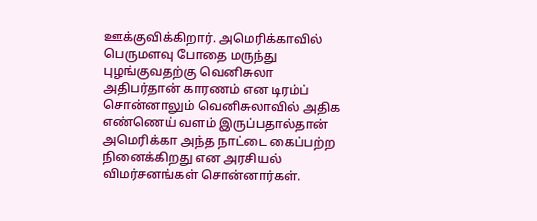ஊக்குவிக்கிறார். அமெரிக்காவில் பெருமளவு போதை மருந்து புழங்குவதற்கு வெனிசுலா அதிபர்தான் காரணம் என டிரம்ப் சொன்னாலும் வெனிசுலாவில் அதிக எண்ணெய் வளம் இருப்பதால்தான் அமெரிக்கா அந்த நாட்டை கைப்பற்ற நினைக்கிறது என அரசியல் விமர்சனங்கள் சொன்னார்கள்.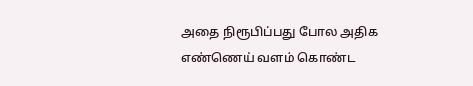அதை நிரூபிப்பது போல அதிக எண்ணெய் வளம் கொண்ட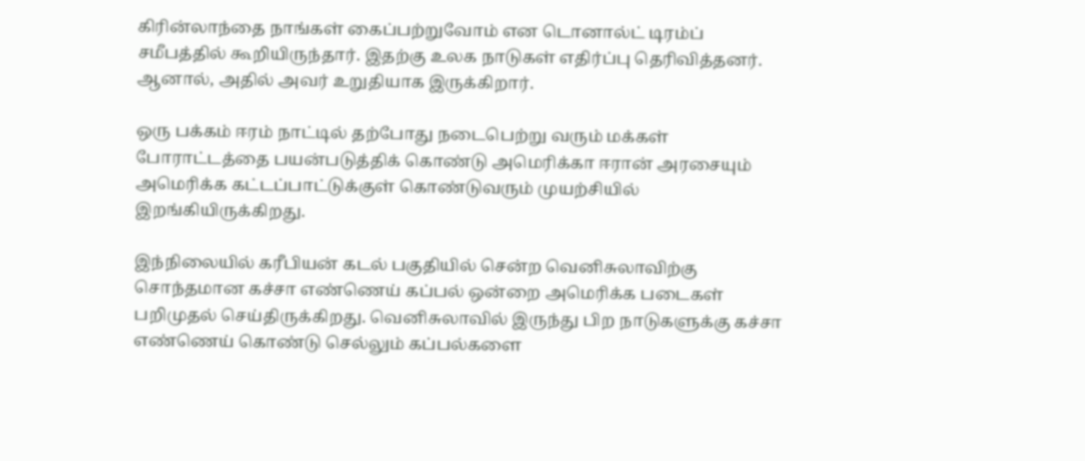கிரின்லாந்தை நாங்கள் கைப்பற்றுவோம் என டொனால்ட் டிரம்ப் சமீபத்தில் கூறியிருந்தார். இதற்கு உலக நாடுகள் எதிர்ப்பு தெரிவித்தனர். ஆனால், அதில் அவர் உறுதியாக இருக்கிறார்.

ஒரு பக்கம் ஈரம் நாட்டில் தற்போது நடைபெற்று வரும் மக்கள் போராட்டத்தை பயன்படுத்திக் கொண்டு அமெரிக்கா ஈரான் அரசையும் அமெரிக்க கட்டப்பாட்டுக்குள் கொண்டுவரும் முயற்சியில் இறங்கியிருக்கிறது.

இந்நிலையில் கரீபியன் கடல் பகுதியில் சென்ற வெனிசுலாவிற்கு சொந்தமான கச்சா எண்ணெய் கப்பல் ஒன்றை அமெரிக்க படைகள் பறிமுதல் செய்திருக்கிறது. வெனிசுலாவில் இருந்து பிற நாடுகளுக்கு கச்சா எண்ணெய் கொண்டு செல்லும் கப்பல்களை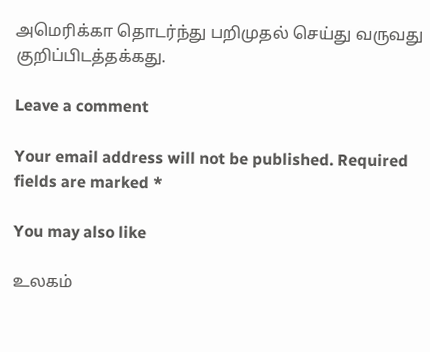அமெரிக்கா தொடர்ந்து பறிமுதல் செய்து வருவது குறிப்பிடத்தக்கது.

Leave a comment

Your email address will not be published. Required fields are marked *

You may also like

உலகம்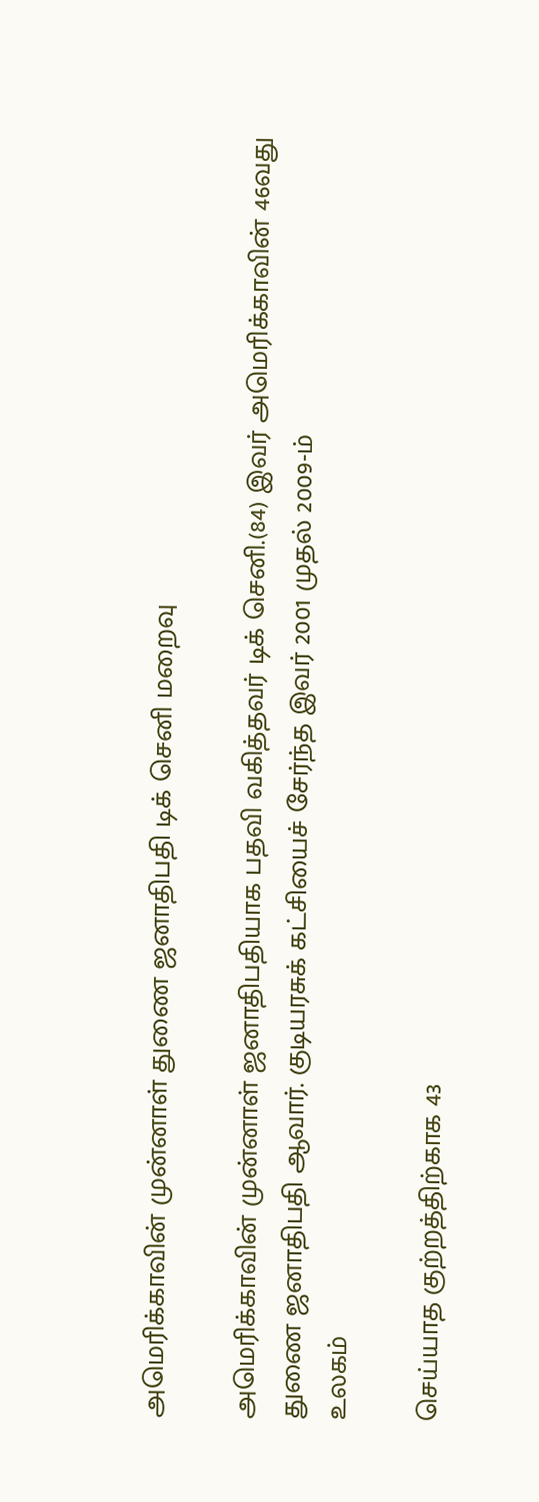அமெரிக்காவின் முன்னாள் துணை ஜனாதிபதி டிக் செனி மறைவு

அமெரிக்காவின் முன்னாள் ஜனாதிபதியாக பதவி வகித்தவர் டிக் செனி.(84) இவர் அமெரிக்காவின் 46வது துணை ஜனாதிபதி ஆவார். குடியரசுக் கட்சியைச் சேர்ந்த இவர் 2001 முதல் 2009-ம்
உலகம்

செய்யாத குற்றத்திற்காக 43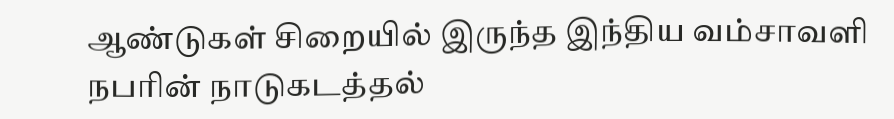ஆண்டுகள் சிறையில் இருந்த இந்திய வம்சாவளி நபரின் நாடுகடத்தல்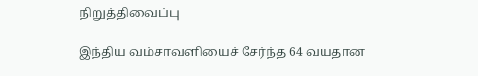நிறுத்திவைப்பு

இந்திய வம்சாவளியைச் சேர்ந்த 64 வயதான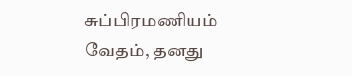சுப்பிரமணியம் வேதம், தனது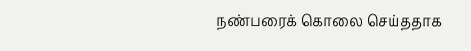நண்பரைக் கொலை செய்ததாக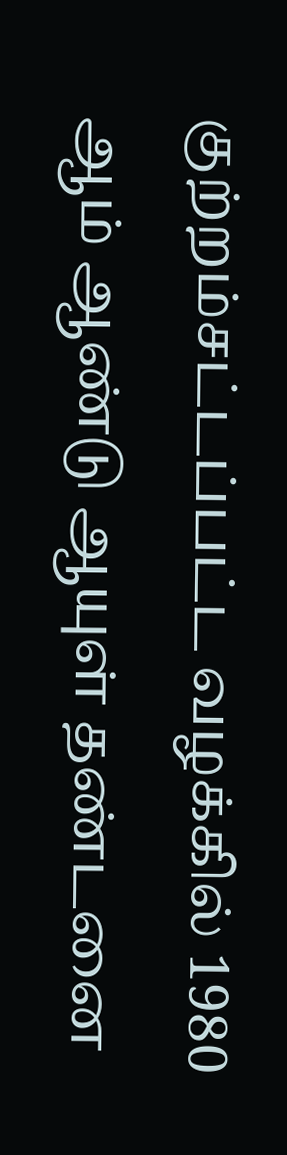குற்றம்சட்டப்பட்ட வழக்கில் 1980 ஆம் ஆண்டு ஆயுள் தண்டனை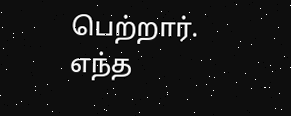பெற்றார். எந்த